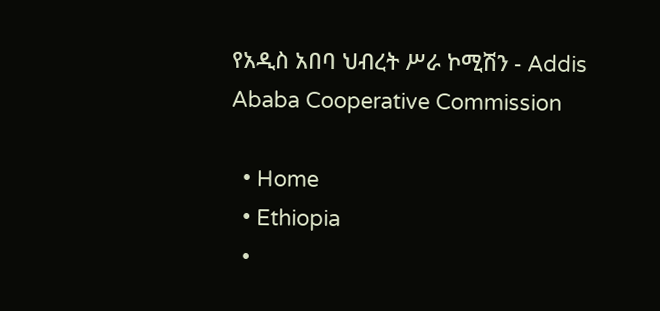የአዲስ አበባ ህብረት ሥራ ኮሚሽን - Addis Ababa Cooperative Commission

  • Home
  • Ethiopia
  •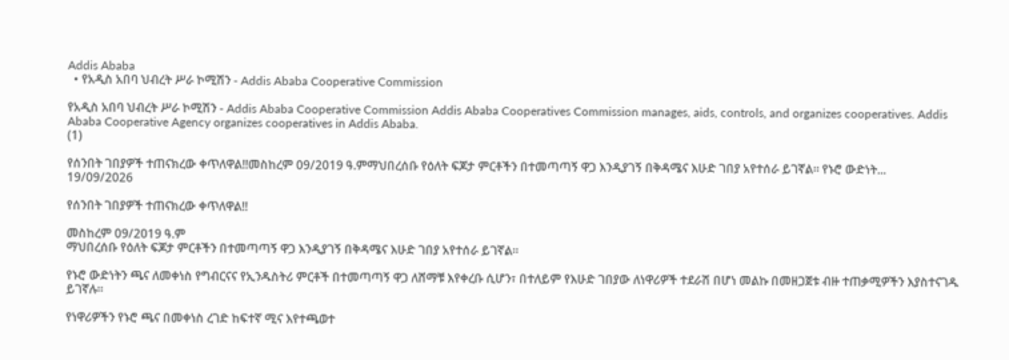Addis Ababa
  • የአዲስ አበባ ህብረት ሥራ ኮሚሽን - Addis Ababa Cooperative Commission

የአዲስ አበባ ህብረት ሥራ ኮሚሽን - Addis Ababa Cooperative Commission Addis Ababa Cooperatives Commission manages, aids, controls, and organizes cooperatives. Addis Ababa Cooperative Agency organizes cooperatives in Addis Ababa.
(1)

የሰንበት ገበያዎች ተጠናክረው ቀጥለዋል!!መስከረም 09/2019 ዓ.ምማህበረሰቡ የዕለት ፍጆታ ምርቶችን በተመጣጣኝ ዋጋ እንዲያገኝ በቅዳሜና እሁድ ገበያ አየተሰራ ይገኛል። የኑሮ ውድነት...
19/09/2026

የሰንበት ገበያዎች ተጠናክረው ቀጥለዋል!!

መስከረም 09/2019 ዓ.ም
ማህበረሰቡ የዕለት ፍጆታ ምርቶችን በተመጣጣኝ ዋጋ እንዲያገኝ በቅዳሜና እሁድ ገበያ አየተሰራ ይገኛል።

የኑሮ ውድነትን ጫና ለመቀነስ የግብርናና የኢንዱስትሪ ምርቶች በተመጣጣኝ ዋጋ ለሸማቹ እየቀረቡ ሲሆን፣ በተለይም የእሁድ ገበያው ለነዋሪዎች ተደራሽ በሆነ መልኩ በመዘጋጀቱ ብዙ ተጠቃሚዎችን እያስተናገዱ ይገኛሉ።

የነዋሪዎችን የኑሮ ጫና በመቀነስ ረገድ ከፍተኛ ሚና እየተጫወተ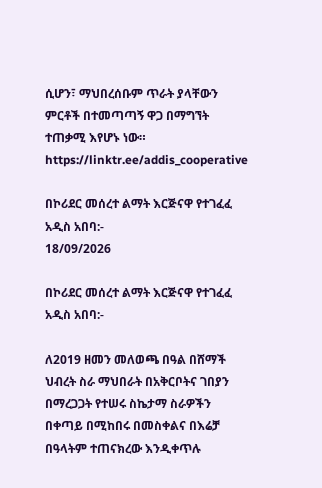ሲሆን፣ ማህበረሰቡም ጥራት ያላቸውን ምርቶች በተመጣጣኝ ዋጋ በማግኘት ተጠቃሚ እየሆኑ ነው።
https://linktr.ee/addis_cooperative

በኮሪደር መሰረተ ልማት እርጅናዋ የተገፈፈ አዲስ አበባ:-
18/09/2026

በኮሪደር መሰረተ ልማት እርጅናዋ የተገፈፈ አዲስ አበባ:-

ለ2019 ዘመን መለወጫ በዓል በሸማች ህብረት ስራ ማህበራት በአቅርቦትና ገበያን በማረጋጋት የተሠሩ ስኬታማ ስራዎችን በቀጣይ በሚከበሩ በመስቀልና በእሬቻ በዓላትም ተጠናክረው እንዲቀጥሉ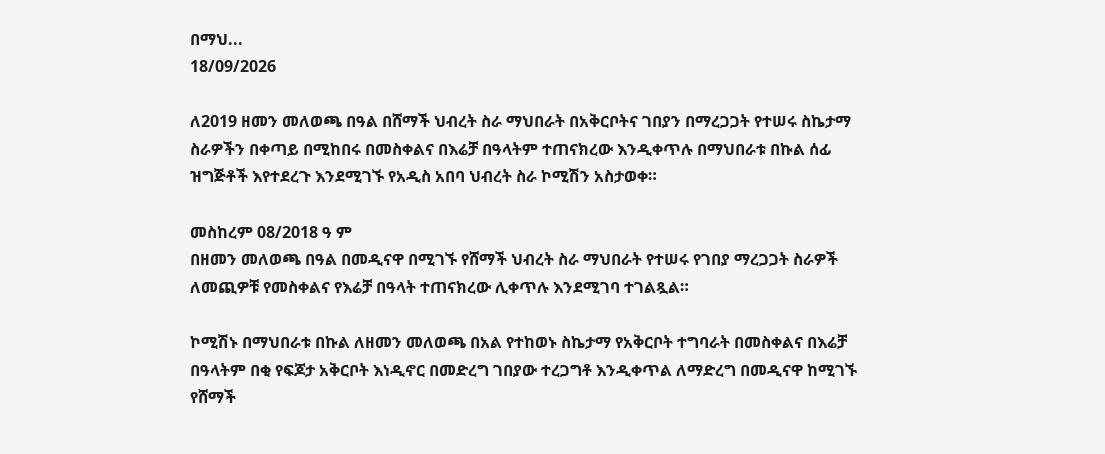በማህ...
18/09/2026

ለ2019 ዘመን መለወጫ በዓል በሸማች ህብረት ስራ ማህበራት በአቅርቦትና ገበያን በማረጋጋት የተሠሩ ስኬታማ ስራዎችን በቀጣይ በሚከበሩ በመስቀልና በእሬቻ በዓላትም ተጠናክረው እንዲቀጥሉ በማህበራቱ በኩል ሰፊ ዝግጅቶች እየተደረጉ እንደሚገኙ የአዲስ አበባ ህብረት ስራ ኮሚሽን አስታወቀ።

መስከረም 08/2018 ዓ ም
በዘመን መለወጫ በዓል በመዲናዋ በሚገኙ የሸማች ህብረት ስራ ማህበራት የተሠሩ የገበያ ማረጋጋት ስራዎች ለመጪዎቹ የመስቀልና የእሬቻ በዓላት ተጠናክረው ሊቀጥሉ እንደሚገባ ተገልጿል።

ኮሚሽኑ በማህበራቱ በኩል ለዘመን መለወጫ በአል የተከወኑ ስኬታማ የአቅርቦት ተግባራት በመስቀልና በእሬቻ በዓላትም በቂ የፍጆታ አቅርቦት እነዲኖር በመድረግ ገበያው ተረጋግቶ እንዲቀጥል ለማድረግ በመዲናዋ ከሚገኙ የሸማች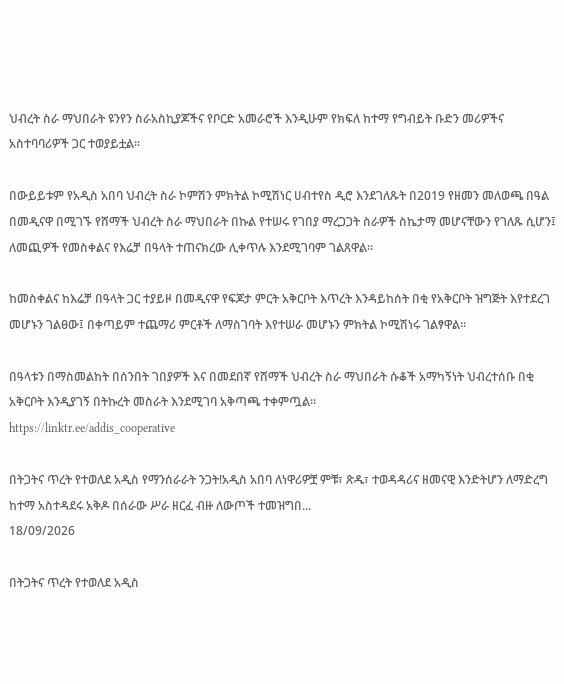ህብረት ስራ ማህበራት ዩንየን ስራአስኪያጆችና የቦርድ አመራሮች እንዲሁም የክፍለ ከተማ የግብይት ቡድን መሪዎችና አስተባባሪዎች ጋር ተወያይቷል።

በውይይቱም የአዲስ አበባ ህብረት ስራ ኮምሽን ምክትል ኮሚሽነር ሀብተየስ ዲሮ እንደገለጹት በ2019 የዘመን መለወጫ በዓል በመዲናዋ በሚገኙ የሸማች ህብረት ስራ ማህበራት በኩል የተሠሩ የገበያ ማረጋጋት ስራዎች ስኬታማ መሆናቸውን የገለጹ ሲሆን፤ ለመጪዎች የመስቀልና የእሬቻ በዓላት ተጠናክረው ሊቀጥሉ እንደሚገባም ገልጸዋል።

ከመስቀልና ከእሬቻ በዓላት ጋር ተያይዞ በመዲናዋ የፍጆታ ምርት አቅርቦት እጥረት እንዳይከሰት በቂ የአቅርቦት ዝግጅት እየተደረገ መሆኑን ገልፀው፤ በቀጣይም ተጨማሪ ምርቶች ለማስገባት እየተሠራ መሆኑን ምክትል ኮሚሽነሩ ገልፃዋል።

በዓላቱን በማስመልከት በሰንበት ገበያዎች እና በመደበኛ የሸማች ህብረት ስራ ማህበራት ሱቆች አማካኝነት ህብረተሰቡ በቂ አቅርቦት እንዲያገኝ በትኩረት መስራት እንደሚገባ አቅጣጫ ተቀምጧል።
https://linktr.ee/addis_cooperative

በትጋትና ጥረት የተወለደ አዲስ የማንሰራራት ንጋት!አዲስ አበባ ለነዋሪዎቿ ምቹ፣ ጽዱ፣ ተወዳዳሪና ዘመናዊ እንድትሆን ለማድረግ ከተማ አስተዳደሩ አቅዶ በሰራው ሥራ ዘርፈ ብዙ ለውጦች ተመዝግበ...
18/09/2026

በትጋትና ጥረት የተወለደ አዲስ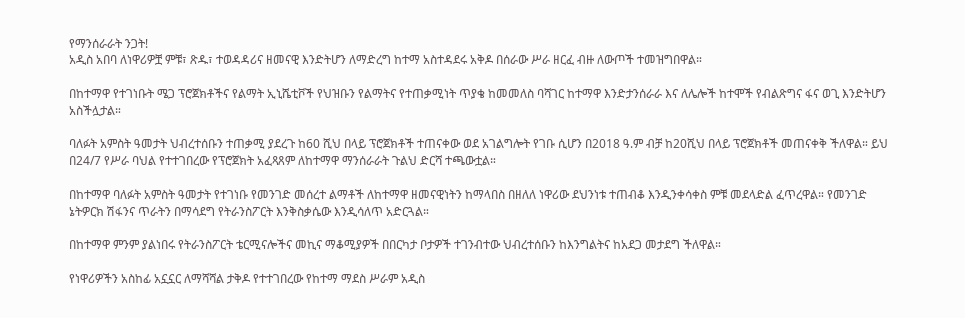የማንሰራራት ንጋት!
አዲስ አበባ ለነዋሪዎቿ ምቹ፣ ጽዱ፣ ተወዳዳሪና ዘመናዊ እንድትሆን ለማድረግ ከተማ አስተዳደሩ አቅዶ በሰራው ሥራ ዘርፈ ብዙ ለውጦች ተመዝግበዋል።

በከተማዋ የተገነቡት ሜጋ ፕሮጀክቶችና የልማት ኢኒሼቲቮች የህዝቡን የልማትና የተጠቃሚነት ጥያቄ ከመመለስ ባሻገር ከተማዋ እንድታንሰራራ እና ለሌሎች ከተሞች የብልጽግና ፋና ወጊ እንድትሆን አስችሏታል።

ባለፉት አምስት ዓመታት ህብረተሰቡን ተጠቃሚ ያደረጉ ከ60 ሺህ በላይ ፕሮጀክቶች ተጠናቀው ወደ አገልግሎት የገቡ ሲሆን በ2018 ዓ.ም ብቻ ከ20ሺህ በላይ ፕሮጀክቶች መጠናቀቅ ችለዋል። ይህ በ24/7 የሥራ ባህል የተተገበረው የፕሮጀክት አፈጻጸም ለከተማዋ ማንሰራራት ጉልህ ድርሻ ተጫውቷል።

በከተማዋ ባለፉት አምስት ዓመታት የተገነቡ የመንገድ መሰረተ ልማቶች ለከተማዋ ዘመናዊነትን ከማላበስ በዘለለ ነዋሪው ደህንነቱ ተጠብቆ እንዲንቀሳቀስ ምቹ መደላድል ፈጥረዋል። የመንገድ ኔትዎርክ ሽፋንና ጥራትን በማሳደግ የትራንስፖርት እንቅስቃሴው እንዲሳለጥ አድርጓል።

በከተማዋ ምንም ያልነበሩ የትራንስፖርት ቴርሚናሎችና መኪና ማቆሚያዎች በበርካታ ቦታዎች ተገንብተው ህብረተሰቡን ከእንግልትና ከአደጋ መታደግ ችለዋል።

የነዋሪዎችን አስከፊ አኗኗር ለማሻሻል ታቅዶ የተተገበረው የከተማ ማደስ ሥራም አዲስ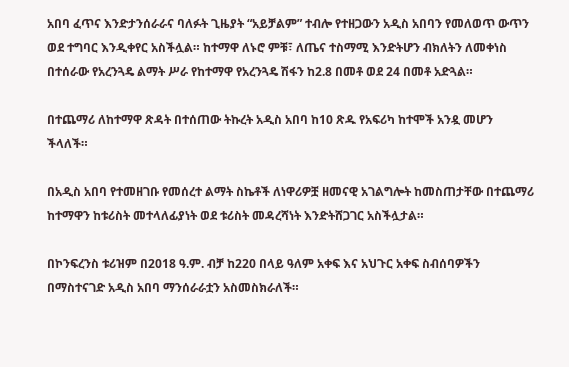አበባ ፈጥና እንድታንሰራራና ባለፉት ጊዜያት “አይቻልም” ተብሎ የተዘጋውን አዲስ አበባን የመለወጥ ውጥን ወደ ተግባር እንዲቀየር አስችሏል። ከተማዋ ለኑሮ ምቹ፣ ለጤና ተስማሚ እንድትሆን ብክለትን ለመቀነስ በተሰራው የአረንጓዴ ልማት ሥራ የከተማዋ የአረንጓዴ ሽፋን ከ2.8 በመቶ ወደ 24 በመቶ አድጓል።

በተጨማሪ ለከተማዋ ጽዳት በተሰጠው ትኩረት አዲስ አበባ ከ10 ጽዱ የአፍሪካ ከተሞች አንዷ መሆን ችላለች።

በአዲስ አበባ የተመዘገቡ የመሰረተ ልማት ስኬቶች ለነዋሪዎቿ ዘመናዊ አገልግሎት ከመስጠታቸው በተጨማሪ ከተማዋን ከቱሪስት መተላለፊያነት ወደ ቱሪስት መዳረሻነት እንድትሸጋገር አስችሏታል።

በኮንፍረንስ ቱሪዝም በ2018 ዓ.ም. ብቻ ከ220 በላይ ዓለም አቀፍ እና አህጉር አቀፍ ስብሰባዎችን በማስተናገድ አዲስ አበባ ማንሰራራቷን አስመስክራለች።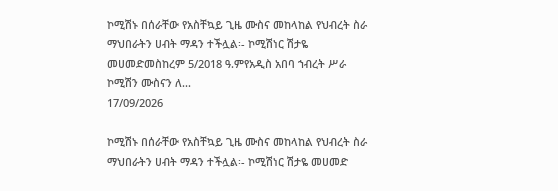ኮሚሽኑ በሰራቸው የአስቸኳይ ጊዜ ሙስና መከላከል የህብረት ስራ ማህበራትን ሀብት ማዳን ተችሏል፡- ኮሚሽነር ሽታዬ መሀመድመስከረም 5/2018 ዓ.ምየአዲስ አበባ ኀብረት ሥራ ኮሚሽን ሙስናን ለ...
17/09/2026

ኮሚሽኑ በሰራቸው የአስቸኳይ ጊዜ ሙስና መከላከል የህብረት ስራ ማህበራትን ሀብት ማዳን ተችሏል፡- ኮሚሽነር ሽታዬ መሀመድ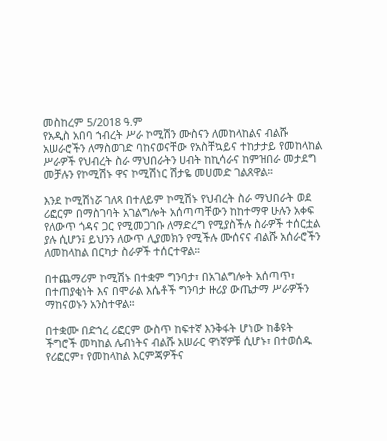መስከረም 5/2018 ዓ.ም
የአዲስ አበባ ኀብረት ሥራ ኮሚሽን ሙስናን ለመከላከልና ብልሹ አሠራሮችን ለማስወገድ ባከናወናቸው የአስቸኳይና ተከታታይ የመከላከል ሥራዎች የህብረት ስራ ማህበራትን ሀብት ከኪሳራና ከምዝበራ መታደግ መቻሉን የኮሚሽኑ ዋና ኮሚሽነር ሽታዬ መሀመድ ገልጸዋል።

እንደ ኮሚሽነሯ ገለጻ በተለይም ኮሚሽኑ የህብረት ስራ ማህበራት ወደ ሪፎርም በማስገባት አገልግሎት አሰጣጣቸውን ከከተማዋ ሁሉን አቀፍ የለውጥ ጎዳና ጋር የሚመጋገቡ ለማድረግ የሚያስችሉ ስራዎች ተሰርቷል ያሉ ሲሆን፤ ይህንን ለውጥ ሊያመክን የሚችሉ ሙሰናና ብልሹ አሰራሮችን ለመከላከል በርካታ ስራዎች ተሰርተዋል።

በተጨማሪም ኮሚሽኑ በተቋም ግንባታ፣ በአገልግሎት አሰጣጥ፣ በተጠያቂነት እና በሞራል እሴቶች ግንባታ ዙሪያ ውጤታማ ሥራዎችን ማከናወኑን አንስተዋል።

በተቋሙ በድኀረ ሪፎርም ውስጥ ከፍተኛ እንቅፋት ሆነው ከቆዩት ችግሮች መካከል ሌብነትና ብልሹ አሠራር ዋነኛዎቹ ሲሆኑ፣ በተወሰዱ የሪፎርም፣ የመከላከል እርምጃዎችና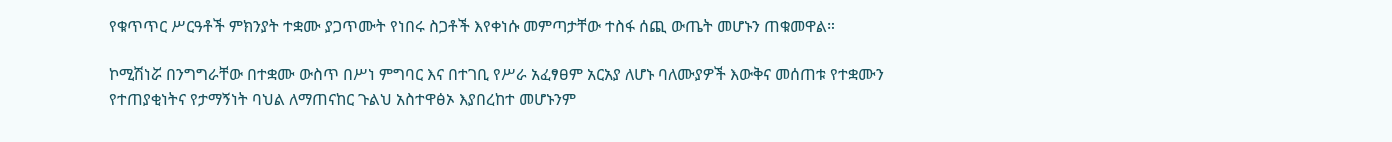የቁጥጥር ሥርዓቶች ምክንያት ተቋሙ ያጋጥሙት የነበሩ ስጋቶች እየቀነሱ መምጣታቸው ተስፋ ሰጪ ውጤት መሆኑን ጠቁመዋል።

ኮሚሽነሯ በንግግራቸው በተቋሙ ውስጥ በሥነ ምግባር እና በተገቢ የሥራ አፈፃፀም አርአያ ለሆኑ ባለሙያዎች እውቅና መሰጠቱ የተቋሙን የተጠያቂነትና የታማኝነት ባህል ለማጠናከር ጉልህ አስተዋፅኦ እያበረከተ መሆኑንም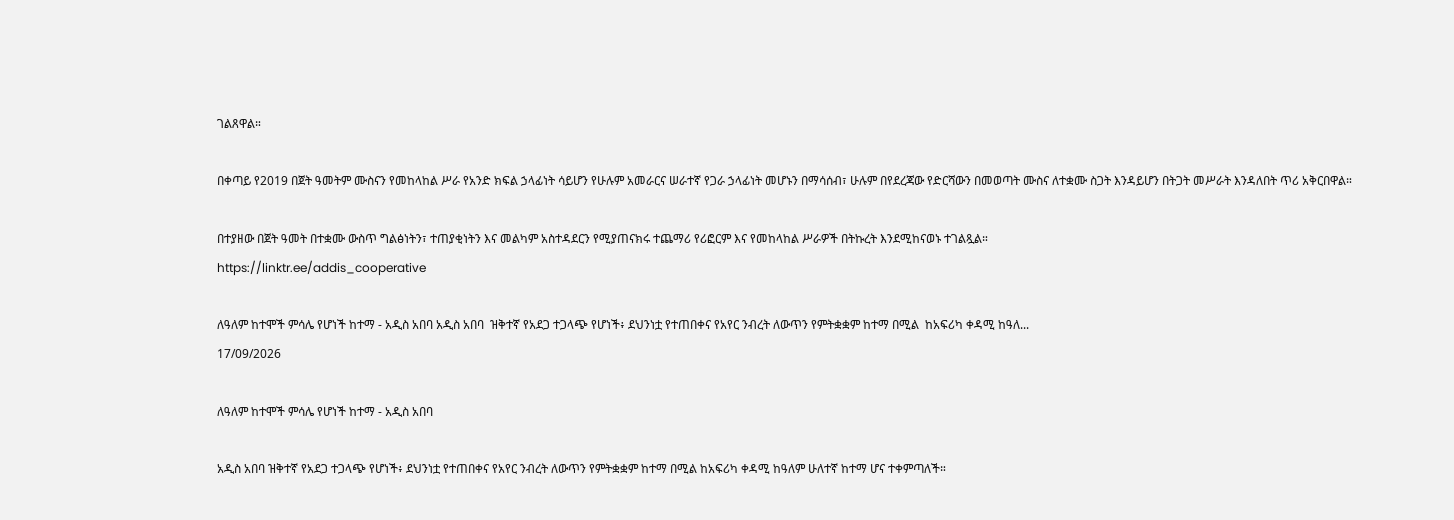ገልጸዋል።

በቀጣይ የ2019 በጀት ዓመትም ሙስናን የመከላከል ሥራ የአንድ ክፍል ኃላፊነት ሳይሆን የሁሉም አመራርና ሠራተኛ የጋራ ኃላፊነት መሆኑን በማሳሰብ፣ ሁሉም በየደረጃው የድርሻውን በመወጣት ሙስና ለተቋሙ ስጋት እንዳይሆን በትጋት መሥራት እንዳለበት ጥሪ አቅርበዋል።

በተያዘው በጀት ዓመት በተቋሙ ውስጥ ግልፅነትን፣ ተጠያቂነትን እና መልካም አስተዳደርን የሚያጠናክሩ ተጨማሪ የሪፎርም እና የመከላከል ሥራዎች በትኩረት እንደሚከናወኑ ተገልጿል።
https://linktr.ee/addis_cooperative

ለዓለም ከተሞች ምሳሌ የሆነች ከተማ - አዲስ አበባ አዲስ አበባ  ዝቅተኛ የአደጋ ተጋላጭ የሆነች፥ ደህንነቷ የተጠበቀና የአየር ንብረት ለውጥን የምትቋቋም ከተማ በሚል  ከአፍሪካ ቀዳሚ ከዓለ...
17/09/2026

ለዓለም ከተሞች ምሳሌ የሆነች ከተማ - አዲስ አበባ

አዲስ አበባ ዝቅተኛ የአደጋ ተጋላጭ የሆነች፥ ደህንነቷ የተጠበቀና የአየር ንብረት ለውጥን የምትቋቋም ከተማ በሚል ከአፍሪካ ቀዳሚ ከዓለም ሁለተኛ ከተማ ሆና ተቀምጣለች።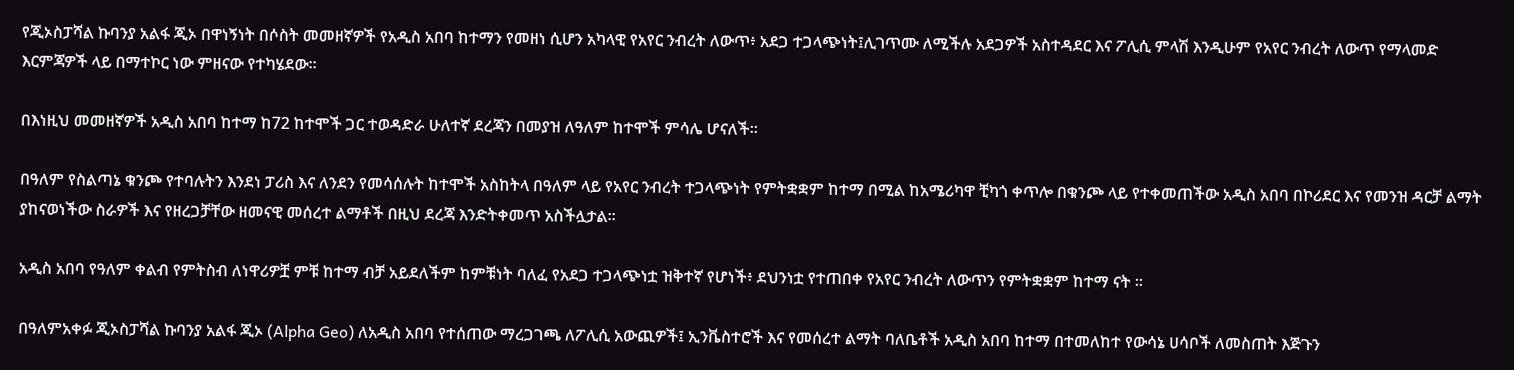የጂኦስፓሻል ኩባንያ አልፋ ጂኦ በዋነኝነት በሶስት መመዘኛዎች የአዲስ አበባ ከተማን የመዘነ ሲሆን አካላዊ የአየር ንብረት ለውጥ፥ አደጋ ተጋላጭነት፤ሊገጥሙ ለሚችሉ አደጋዎች አስተዳደር እና ፖሊሲ ምላሽ እንዲሁም የአየር ንብረት ለውጥ የማላመድ እርምጃዎች ላይ በማተኮር ነው ምዘናው የተካሄደው።

በእነዚህ መመዘኛዎች አዲስ አበባ ከተማ ከ72 ከተሞች ጋር ተወዳድራ ሁለተኛ ደረጃን በመያዝ ለዓለም ከተሞች ምሳሌ ሆናለች፡፡

በዓለም የስልጣኔ ቁንጮ የተባሉትን እንደነ ፓሪስ እና ለንደን የመሳሰሉት ከተሞች አስከትላ በዓለም ላይ የአየር ንብረት ተጋላጭነት የምትቋቋም ከተማ በሚል ከአሜሪካዋ ቺካጎ ቀጥሎ በቁንጮ ላይ የተቀመጠችው አዲስ አበባ በኮሪደር እና የመንዝ ዳርቻ ልማት ያከናወነችው ስራዎች እና የዘረጋቻቸው ዘመናዊ መሰረተ ልማቶች በዚህ ደረጃ እንድትቀመጥ አስችሏታል፡፡

አዲስ አበባ የዓለም ቀልብ የምትስብ ለነዋሪዎቿ ምቹ ከተማ ብቻ አይደለችም ከምቹነት ባለፈ የአደጋ ተጋላጭነቷ ዝቅተኛ የሆነች፥ ደህንነቷ የተጠበቀ የአየር ንብረት ለውጥን የምትቋቋም ከተማ ናት ፡፡

በዓለምአቀፉ ጂኦስፓሻል ኩባንያ አልፋ ጂኦ (Alpha Geo) ለአዲስ አበባ የተሰጠው ማረጋገጫ ለፖሊሲ አውጪዎች፤ ኢንቬስተሮች እና የመሰረተ ልማት ባለቤቶች አዲስ አበባ ከተማ በተመለከተ የውሳኔ ሀሳቦች ለመስጠት እጅጉን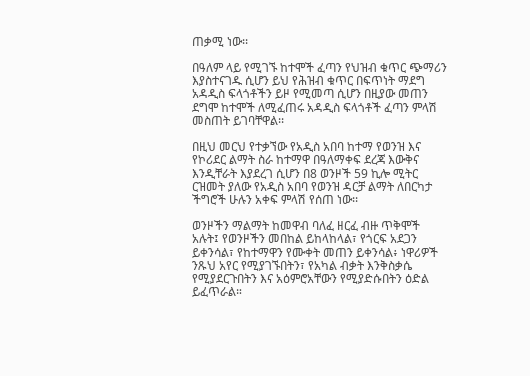ጠቃሚ ነው፡፡

በዓለም ላይ የሚገኙ ከተሞች ፈጣን የህዝብ ቁጥር ጭማሪን እያስተናገዱ ሲሆን ይህ የሕዝብ ቁጥር በፍጥነት ማደግ አዳዲስ ፍላጎቶችን ይዞ የሚመጣ ሲሆን በዚያው መጠን ደግሞ ከተሞች ለሚፈጠሩ አዳዲስ ፍላጎቶች ፈጣን ምላሽ መስጠት ይገባቸዋል፡፡

በዚህ መርህ የተቃኘው የአዲስ አበባ ከተማ የወንዝ እና የኮሪደር ልማት ስራ ከተማዋ በዓለማቀፍ ደረጃ እውቅና እንዲቸራት እያደረገ ሲሆን በ8 ወንዞች 59 ኪሎ ሚትር ርዝመት ያለው የአዲስ አበባ የወንዝ ዳርቻ ልማት ለበርካታ ችግሮች ሁሉን አቀፍ ምላሽ የሰጠ ነው፡፡

ወንዞችን ማልማት ከመዋብ ባለፈ ዘርፈ ብዙ ጥቅሞች አሉት፤ የወንዞችን መበከል ይከላከላል፣ የጎርፍ አደጋን ይቀንሳል፣ የከተማዋን የሙቀት መጠን ይቀንሳል፥ ነዋሪዎች ንጹህ አየር የሚያገኙበትን፣ የአካል ብቃት እንቅስቃሴ የሚያደርጉበትን እና አዕምሮአቸውን የሚያድሱበትን ዕድል ይፈጥራል።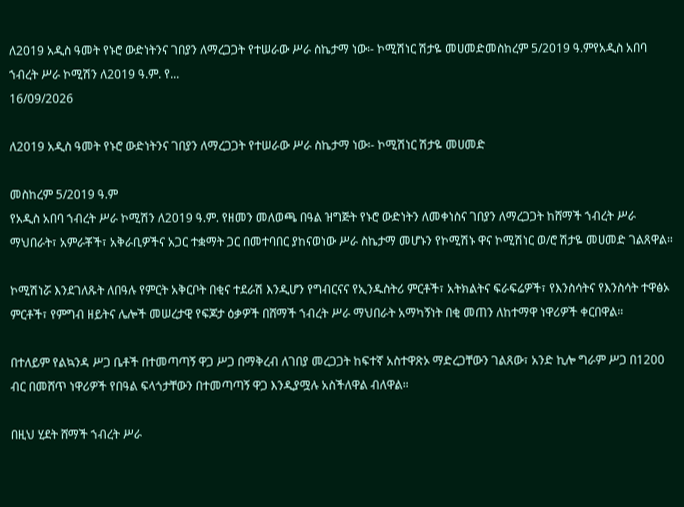ለ2019 አዲስ ዓመት የኑሮ ውድነትንና ገበያን ለማረጋጋት የተሠራው ሥራ ስኬታማ ነው፡- ኮሚሽነር ሽታዬ መሀመድመስከረም 5/2019 ዓ.ምየአዲስ አበባ ኀብረት ሥራ ኮሚሽን ለ2019 ዓ.ም. የ...
16/09/2026

ለ2019 አዲስ ዓመት የኑሮ ውድነትንና ገበያን ለማረጋጋት የተሠራው ሥራ ስኬታማ ነው፡- ኮሚሽነር ሽታዬ መሀመድ

መስከረም 5/2019 ዓ.ም
የአዲስ አበባ ኀብረት ሥራ ኮሚሽን ለ2019 ዓ.ም. የዘመን መለወጫ በዓል ዝግጅት የኑሮ ውድነትን ለመቀነስና ገበያን ለማረጋጋት ከሸማች ኀብረት ሥራ ማህበራት፣ አምራቾች፣ አቅራቢዎችና አጋር ተቋማት ጋር በመተባበር ያከናወነው ሥራ ስኬታማ መሆኑን የኮሚሽኑ ዋና ኮሚሽነር ወ/ሮ ሽታዬ መሀመድ ገልጸዋል።

ኮሚሽነሯ እንደገለጹት ለበዓሉ የምርት አቅርቦት በቂና ተደራሽ እንዲሆን የግብርናና የኢንዱስትሪ ምርቶች፣ አትክልትና ፍራፍሬዎች፣ የእንስሳትና የእንስሳት ተዋፅኦ ምርቶች፣ የምግብ ዘይትና ሌሎች መሠረታዊ የፍጆታ ዕቃዎች በሸማች ኀብረት ሥራ ማህበራት አማካኝነት በቂ መጠን ለከተማዋ ነዋሪዎች ቀርበዋል።

በተለይም የልኳንዳ ሥጋ ቤቶች በተመጣጣኝ ዋጋ ሥጋ በማቅረብ ለገበያ መረጋጋት ከፍተኛ አስተዋጽኦ ማድረጋቸውን ገልጸው፣ አንድ ኪሎ ግራም ሥጋ በ1200 ብር በመሸጥ ነዋሪዎች የበዓል ፍላጎታቸውን በተመጣጣኝ ዋጋ እንዲያሟሉ አስችለዋል ብለዋል።

በዚህ ሂደት ሸማች ኀብረት ሥራ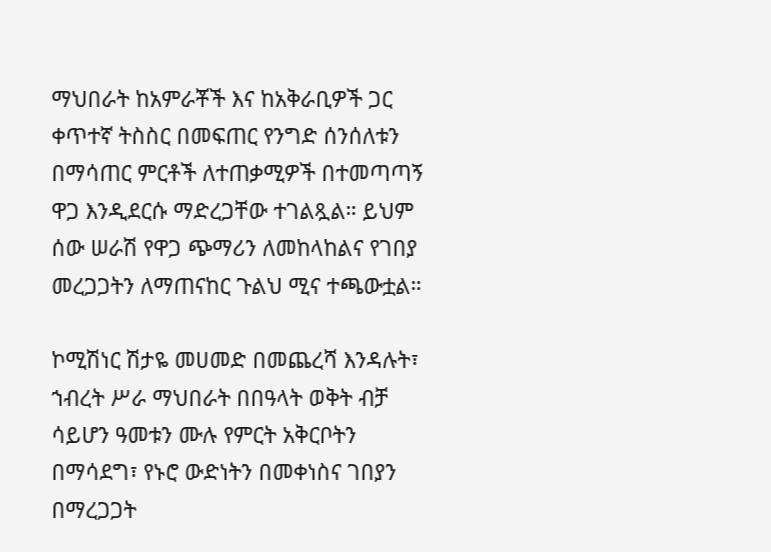ማህበራት ከአምራቾች እና ከአቅራቢዎች ጋር ቀጥተኛ ትስስር በመፍጠር የንግድ ሰንሰለቱን በማሳጠር ምርቶች ለተጠቃሚዎች በተመጣጣኝ ዋጋ እንዲደርሱ ማድረጋቸው ተገልጿል። ይህም ሰው ሠራሽ የዋጋ ጭማሪን ለመከላከልና የገበያ መረጋጋትን ለማጠናከር ጉልህ ሚና ተጫውቷል።

ኮሚሽነር ሽታዬ መሀመድ በመጨረሻ እንዳሉት፣ ኀብረት ሥራ ማህበራት በበዓላት ወቅት ብቻ ሳይሆን ዓመቱን ሙሉ የምርት አቅርቦትን በማሳደግ፣ የኑሮ ውድነትን በመቀነስና ገበያን በማረጋጋት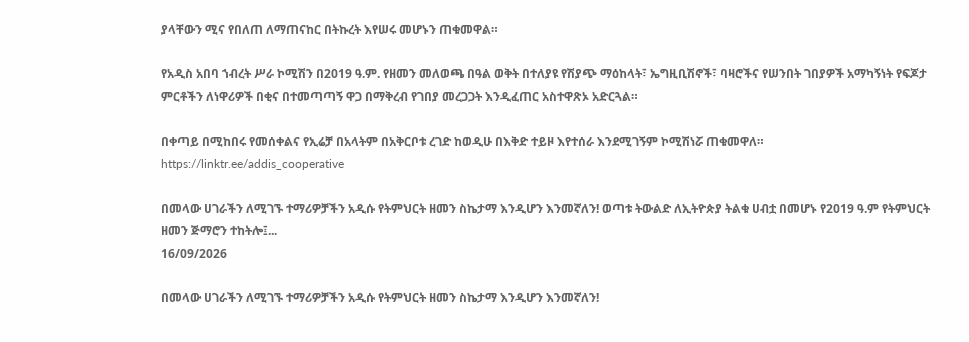ያላቸውን ሚና የበለጠ ለማጠናከር በትኩረት እየሠሩ መሆኑን ጠቁመዋል።

የአዲስ አበባ ኀብረት ሥራ ኮሚሽን በ2019 ዓ.ም. የዘመን መለወጫ በዓል ወቅት በተለያዩ የሽያጭ ማዕከላት፣ ኤግዚቢሽኖች፣ ባዛሮችና የሠንበት ገበያዎች አማካኝነት የፍጆታ ምርቶችን ለነዋሪዎች በቂና በተመጣጣኝ ዋጋ በማቅረብ የገበያ መረጋጋት እንዲፈጠር አስተዋጽኦ አድርጓል።

በቀጣይ በሚከበሩ የመሰቀልና የኢሬቻ በአላትም በአቅርቦቱ ረገድ ከወዲሁ በእቅድ ተይዞ እየተሰራ እንደሚገኝም ኮሚሽነሯ ጠቁመዋለ።
https://linktr.ee/addis_cooperative

በመላው ሀገራችን ለሚገኙ ተማሪዎቻችን አዲሱ የትምህርት ዘመን ስኬታማ እንዲሆን እንመኛለን! ወጣቱ ትውልድ ለኢትዮጵያ ትልቁ ሀብቷ በመሆኑ የ2019 ዓ.ም የትምህርት ዘመን ጅማሮን ተከትሎ፤...
16/09/2026

በመላው ሀገራችን ለሚገኙ ተማሪዎቻችን አዲሱ የትምህርት ዘመን ስኬታማ እንዲሆን እንመኛለን!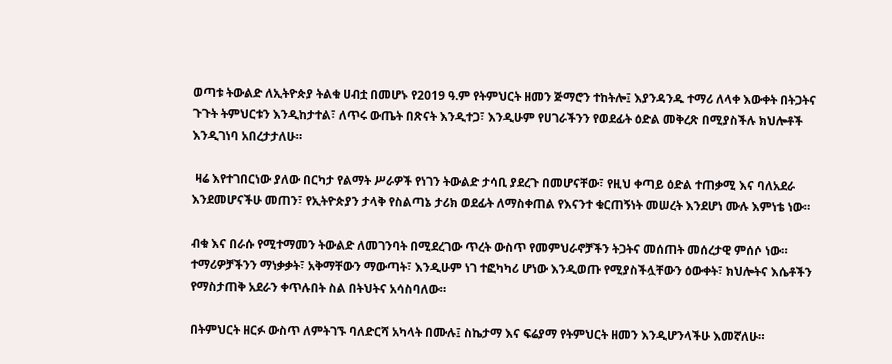ወጣቱ ትውልድ ለኢትዮጵያ ትልቁ ሀብቷ በመሆኑ የ2019 ዓ.ም የትምህርት ዘመን ጅማሮን ተከትሎ፤ እያንዳንዱ ተማሪ ለላቀ እውቀት በትጋትና ጉጉት ትምህርቱን እንዲከታተል፣ ለጥሩ ውጤት በጽናት እንዲተጋ፣ እንዲሁም የሀገራችንን የወደፊት ዕድል መቅረጽ በሚያስችሉ ክህሎቶች እንዲገነባ አበረታታለሁ።

 ዛሬ እየተገበርነው ያለው በርካታ የልማት ሥራዎች የነገን ትውልድ ታሳቢ ያደረጉ በመሆናቸው፣ የዚህ ቀጣይ ዕድል ተጠቃሚ እና ባለአደራ እንደመሆናችሁ መጠን፣ የኢትዮጵያን ታላቅ የስልጣኔ ታሪክ ወደፊት ለማስቀጠል የእናንተ ቁርጠኝነት መሠረት እንደሆነ ሙሉ እምነቴ ነው።

ብቁ እና በራሱ የሚተማመን ትውልድ ለመገንባት በሚደረገው ጥረት ውስጥ የመምህራኖቻችን ትጋትና መሰጠት መሰረታዊ ምሰሶ ነው። ተማሪዎቻችንን ማነቃቃት፣ አቅማቸውን ማውጣት፣ እንዲሁም ነገ ተፎካካሪ ሆነው እንዲወጡ የሚያስችሏቸውን ዕውቀት፣ ክህሎትና እሴቶችን የማስታጠቅ አደራን ቀጥሉበት ስል በትህትና አሳስባለው።

በትምህርት ዘርፉ ውስጥ ለምትገኙ ባለድርሻ አካላት በሙሉ፤ ስኬታማ እና ፍሬያማ የትምህርት ዘመን እንዲሆንላችሁ እመኛለሁ።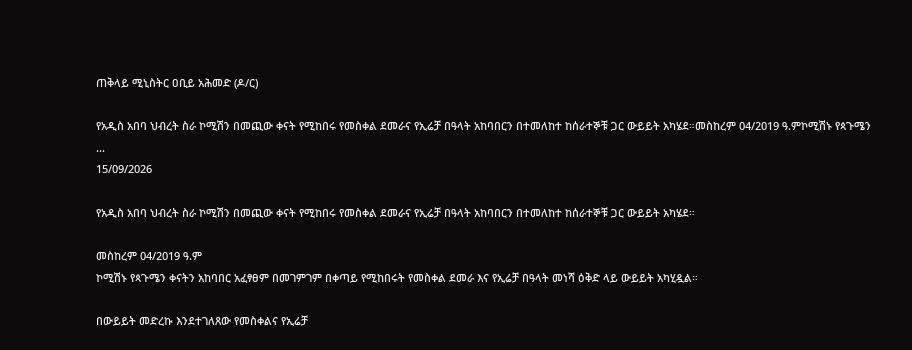ጠቅላይ ሚኒስትር ዐቢይ አሕመድ (ዶ/ር)

የአዲስ አበባ ህብረት ስራ ኮሚሽን በመጪው ቀናት የሚከበሩ የመስቀል ደመራና የኢሬቻ በዓላት አከባበርን በተመለከተ ከሰራተኞቹ ጋር ውይይት አካሄደ።መስከረም 04/2019 ዓ.ምኮሚሽኑ የጳጉሜን ...
15/09/2026

የአዲስ አበባ ህብረት ስራ ኮሚሽን በመጪው ቀናት የሚከበሩ የመስቀል ደመራና የኢሬቻ በዓላት አከባበርን በተመለከተ ከሰራተኞቹ ጋር ውይይት አካሄደ።

መስከረም 04/2019 ዓ.ም
ኮሚሽኑ የጳጉሜን ቀናትን አከባበር አፈፃፀም በመገምገም በቀጣይ የሚከበሩት የመስቀል ደመራ እና የኢሬቻ በዓላት መነሻ ዕቅድ ላይ ውይይት አካሂዷል።

በውይይት መድረኩ እንደተገለጸው የመስቀልና የኢሬቻ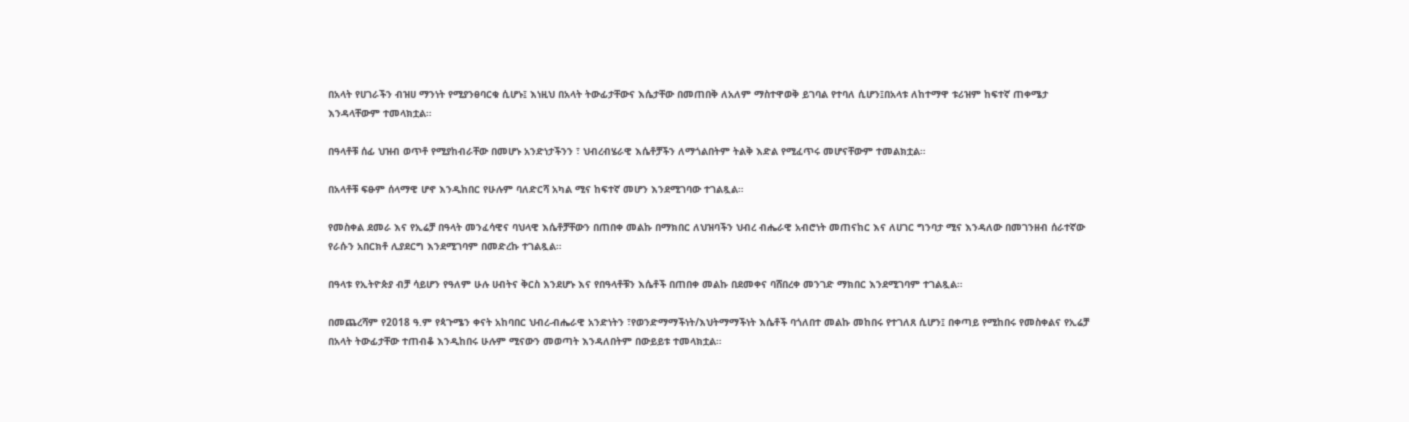በአላት የሀገራችን ብዝሀ ማንነት የሚያንፀባርቁ ሲሆኑ፤ እነዚህ በአላት ትውፊታቸውና እሴታቸው በመጠበቅ ለአለም ማስተዋወቅ ይገባል የተባለ ሲሆን፤በአላቱ ለከተማዋ ቱሪዝም ከፍተኛ ጠቀሜታ እንዳላቸውም ተመላክቷል።

በዓላቶቹ ሰፊ ህዝብ ወጥቶ የሚያከብራቸው በመሆኑ አንድነታችንን ፣ ህብረብሄራዊ እሴቶቻችን ለማጎልበትም ትልቅ እድል የሚፈጥሩ መሆናቸውም ተመልክቷል።

በአላቶቹ ፍፁም ሰላማዊ ሆኖ እንዲከበር የሁሉም ባለድርሻ አካል ሚና ከፍተኛ መሆን እንደሚገባው ተገልጿል።

የመስቀል ደመራ እና የኢሬቻ በዓላት መንፈሳዊና ባህላዊ እሴቶቻቸውን በጠበቀ መልኩ በማክበር ለህዝባችን ህብረ ብሔራዊ አብሮነት መጠናከር እና ለሀገር ግንባታ ሚና እንዳለው በመገንዘብ ሰራተኛው የራሱን አበርክቶ ሊያደርግ እንደሚገባም በመድረኩ ተገልጿል።

በዓላቱ የኢትዮጵያ ብቻ ሳይሆን የዓለም ሁሉ ሀብትና ቅርስ እንደሆኑ እና የበዓላቶቹን እሴቶች በጠበቀ መልኩ በደመቀና ባሸበረቀ መንገድ ማክበር እንደሚገባም ተገልጿል።

በመጨረሻም የ2018 ዓ.ም የጳጉሜን ቀናት አከባበር ህብረ-ብሔራዊ አንድነትን ፣የወንድማማችነት/እህትማማችነት እሴቶች ባጎለበተ መልኩ መከበሩ የተገለጸ ሲሆን፤ በቀጣይ የሚከበሩ የመስቀልና የኢሬቻ በአላት ትውፊታቸው ተጠብቆ እንዲከበሩ ሁሉም ሚናውን መወጣት እንዳለበትም በውይይቱ ተመላክቷል።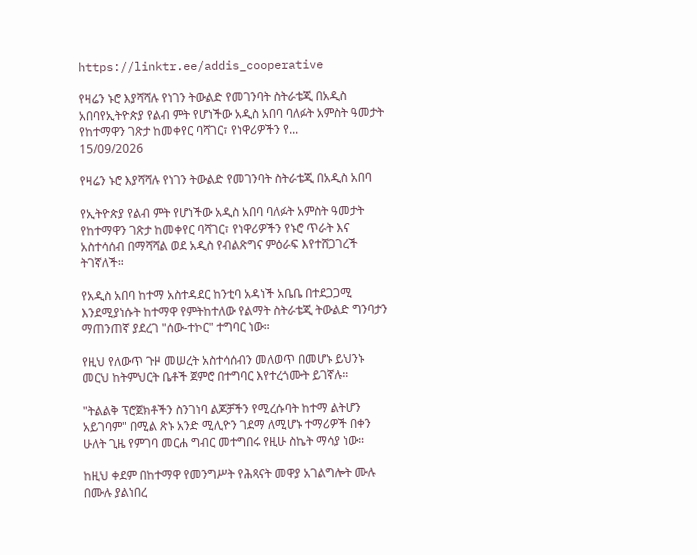https://linktr.ee/addis_cooperative

የዛሬን ኑሮ እያሻሻሉ የነገን ትውልድ የመገንባት ስትራቴጂ በአዲስ አበባየኢትዮጵያ የልብ ምት የሆነችው አዲስ አበባ ባለፉት አምስት ዓመታት የከተማዋን ገጽታ ከመቀየር ባሻገር፣ የነዋሪዎችን የ...
15/09/2026

የዛሬን ኑሮ እያሻሻሉ የነገን ትውልድ የመገንባት ስትራቴጂ በአዲስ አበባ

የኢትዮጵያ የልብ ምት የሆነችው አዲስ አበባ ባለፉት አምስት ዓመታት የከተማዋን ገጽታ ከመቀየር ባሻገር፣ የነዋሪዎችን የኑሮ ጥራት እና አስተሳሰብ በማሻሻል ወደ አዲስ የብልጽግና ምዕራፍ እየተሸጋገረች ትገኛለች።

የአዲስ አበባ ከተማ አስተዳደር ከንቲባ አዳነች አቤቤ በተደጋጋሚ እንደሚያነሱት ከተማዋ የምትከተለው የልማት ስትራቴጂ ትውልድ ግንባታን ማጠንጠኛ ያደረገ "ሰው-ተኮር" ተግባር ነው።

የዚህ የለውጥ ጉዞ መሠረት አስተሳሰብን መለወጥ በመሆኑ ይህንኑ መርህ ከትምህርት ቤቶች ጀምሮ በተግባር እየተረጎሙት ይገኛሉ።

"ትልልቅ ፕሮጀክቶችን ስንገነባ ልጆቻችን የሚረሱባት ከተማ ልትሆን አይገባም" በሚል ጽኑ አንድ ሚሊዮን ገደማ ለሚሆኑ ተማሪዎች በቀን ሁለት ጊዜ የምገባ መርሐ ግብር መተግበሩ የዚሁ ስኬት ማሳያ ነው።

ከዚህ ቀደም በከተማዋ የመንግሥት የሕጻናት መዋያ አገልግሎት ሙሉ በሙሉ ያልነበረ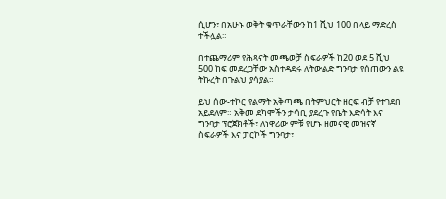ሲሆን፣ በአሁኑ ወቅት ቁጥራቸውን ከ1 ሺህ 100 በላይ ማድረስ ተችሏል።

በተጨማሪም የሕጻናት መጫወቻ ስፍራዎች ከ20 ወደ 5 ሺህ 500 ከፍ መደረጋቸው አስተዳደሩ ለትውልድ ግንባታ የሰጠውን ልዩ ትኩረት በጉልህ ያሳያል።

ይህ ሰው-ተኮር የልማት አቅጣጫ በትምህርት ዘርፍ ብቻ የተገደበ አይደለም። አቅመ ደካሞችን ታሳቢ ያደረጉ የቤት እድሳት እና ግንባታ ፕሮጀክቶች፣ ለነዋሪው ምቹ የሆኑ ዘመናዊ መዝናኛ ስፍራዎች እና ፓርኮች ግንባታ፣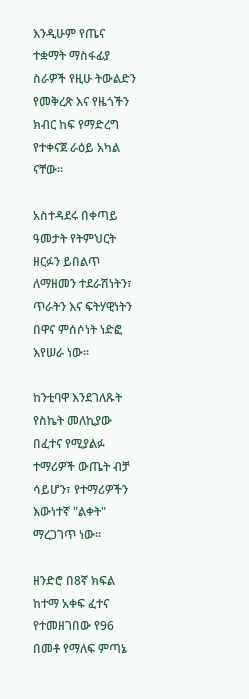እንዲሁም የጤና ተቋማት ማስፋፊያ ስራዎች የዚሁ ትውልድን የመቅረጽ እና የዜጎችን ክብር ከፍ የማድረግ የተቀናጀ ራዕይ አካል ናቸው።

አስተዳደሩ በቀጣይ ዓመታት የትምህርት ዘርፉን ይበልጥ ለማዘመን ተደራሽነትን፣ ጥራትን እና ፍትሃዊነትን በዋና ምሰሶነት ነድፎ እየሠራ ነው።

ከንቲባዋ እንደገለጹት የስኬት መለኪያው በፈተና የሚያልፉ ተማሪዎች ውጤት ብቻ ሳይሆን፣ የተማሪዎችን እውነተኛ "ልቀት" ማረጋገጥ ነው።

ዘንድሮ በ8ኛ ክፍል ከተማ አቀፍ ፈተና የተመዘገበው የ96 በመቶ የማለፍ ምጣኔ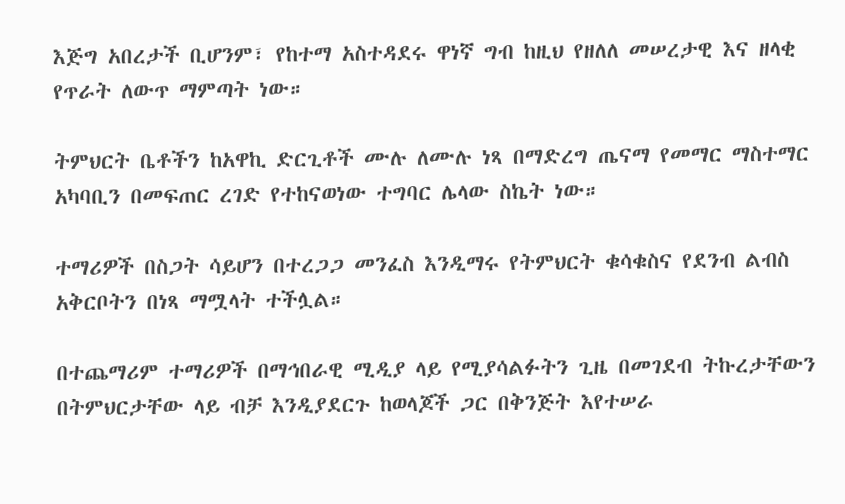እጅግ አበረታች ቢሆንም፣ የከተማ አስተዳደሩ ዋነኛ ግብ ከዚህ የዘለለ መሠረታዊ እና ዘላቂ የጥራት ለውጥ ማምጣት ነው።

ትምህርት ቤቶችን ከአዋኪ ድርጊቶች ሙሉ ለሙሉ ነጻ በማድረግ ጤናማ የመማር ማስተማር አካባቢን በመፍጠር ረገድ የተከናወነው ተግባር ሌላው ስኬት ነው።

ተማሪዎች በስጋት ሳይሆን በተረጋጋ መንፈስ እንዲማሩ የትምህርት ቁሳቁስና የደንብ ልብስ አቅርቦትን በነጻ ማሟላት ተችሏል።

በተጨማሪም ተማሪዎች በማኅበራዊ ሚዲያ ላይ የሚያሳልፉትን ጊዜ በመገደብ ትኩረታቸውን በትምህርታቸው ላይ ብቻ እንዲያደርጉ ከወላጆች ጋር በቅንጅት እየተሠራ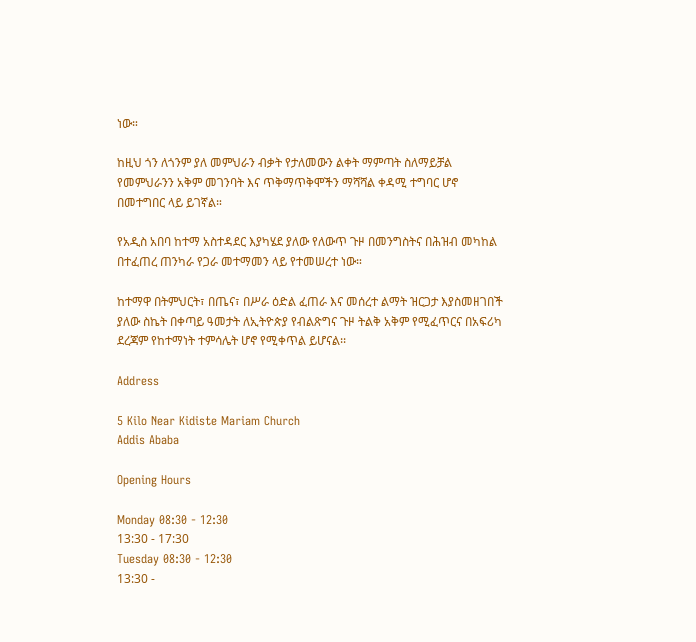ነው።

ከዚህ ጎን ለጎንም ያለ መምህራን ብቃት የታለመውን ልቀት ማምጣት ስለማይቻል የመምህራንን አቅም መገንባት እና ጥቅማጥቅሞችን ማሻሻል ቀዳሚ ተግባር ሆኖ በመተግበር ላይ ይገኛል።

የአዲስ አበባ ከተማ አስተዳደር እያካሄደ ያለው የለውጥ ጉዞ በመንግስትና በሕዝብ መካከል በተፈጠረ ጠንካራ የጋራ መተማመን ላይ የተመሠረተ ነው።

ከተማዋ በትምህርት፣ በጤና፣ በሥራ ዕድል ፈጠራ እና መሰረተ ልማት ዝርጋታ እያስመዘገበች ያለው ስኬት በቀጣይ ዓመታት ለኢትዮጵያ የብልጽግና ጉዞ ትልቅ አቅም የሚፈጥርና በአፍሪካ ደረጃም የከተማነት ተምሳሌት ሆኖ የሚቀጥል ይሆናል፡፡

Address

5 Kilo Near Kidiste Mariam Church
Addis Ababa

Opening Hours

Monday 08:30 - 12:30
13:30 - 17:30
Tuesday 08:30 - 12:30
13:30 -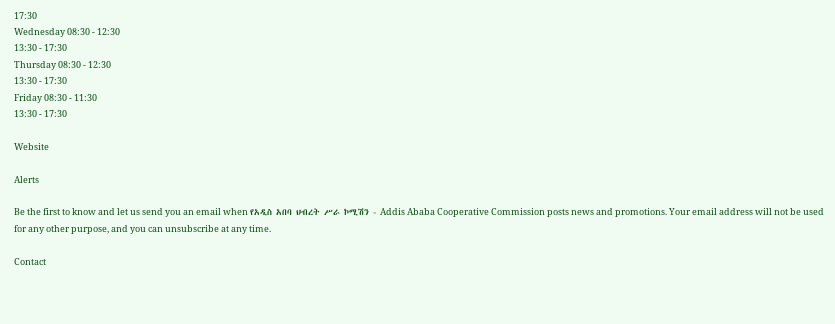17:30
Wednesday 08:30 - 12:30
13:30 - 17:30
Thursday 08:30 - 12:30
13:30 - 17:30
Friday 08:30 - 11:30
13:30 - 17:30

Website

Alerts

Be the first to know and let us send you an email when የአዲስ አበባ ህብረት ሥራ ኮሚሽን - Addis Ababa Cooperative Commission posts news and promotions. Your email address will not be used for any other purpose, and you can unsubscribe at any time.

Contact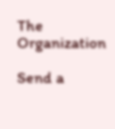The Organization

Send a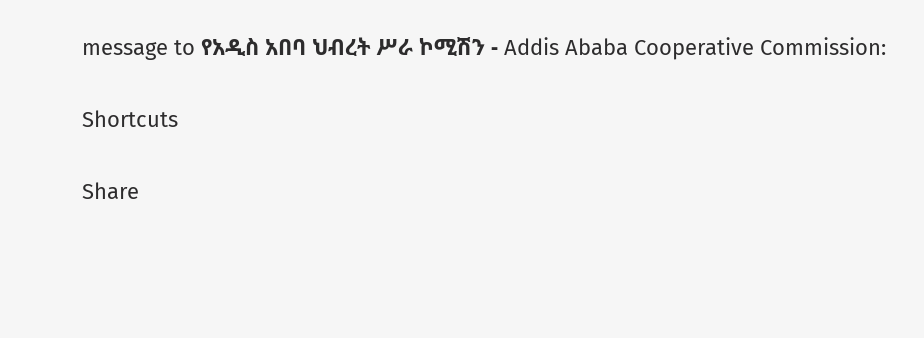message to የአዲስ አበባ ህብረት ሥራ ኮሚሽን - Addis Ababa Cooperative Commission:

Shortcuts

Share